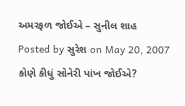અમરફળ જોઈએ – સુનીલ શાહ
Posted by સુરેશ on May 20, 2007
કોણે કીધું સોનેરી પાંખ જોઈએ?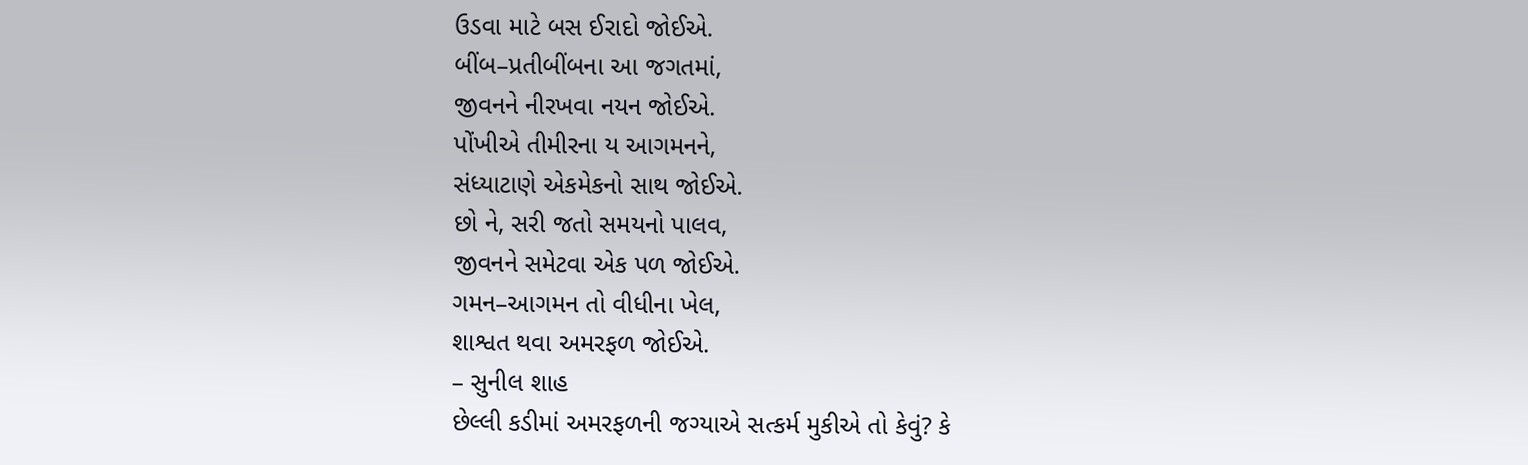ઉડવા માટે બસ ઈરાદો જોઈએ.
બીંબ–પ્રતીબીંબના આ જગતમાં,
જીવનને નીરખવા નયન જોઈએ.
પોંખીએ તીમીરના ય આગમનને,
સંધ્યાટાણે એકમેકનો સાથ જોઈએ.
છો ને, સરી જતો સમયનો પાલવ,
જીવનને સમેટવા એક પળ જોઈએ.
ગમન–આગમન તો વીધીના ખેલ,
શાશ્વત થવા અમરફળ જોઈએ.
– સુનીલ શાહ
છેલ્લી કડીમાં અમરફળની જગ્યાએ સત્કર્મ મુકીએ તો કેવું? કે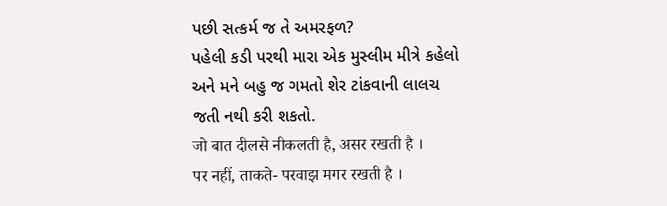પછી સત્કર્મ જ તે અમરફળ?
પહેલી કડી પરથી મારા એક મુસ્લીમ મીત્રે કહેલો અને મને બહુ જ ગમતો શેર ટાંકવાની લાલચ જતી નથી કરી શકતો.
जो बात दीलसे नीकलती है, असर रखती है ।
पर नहीं, ताकते- परवाझ मगर रखती है ।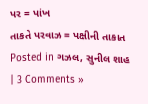પર = પાંખ
તાકતે પરવાઝ = પક્ષીની તાકાત
Posted in ગઝલ, સુનીલ શાહ | 3 Comments »